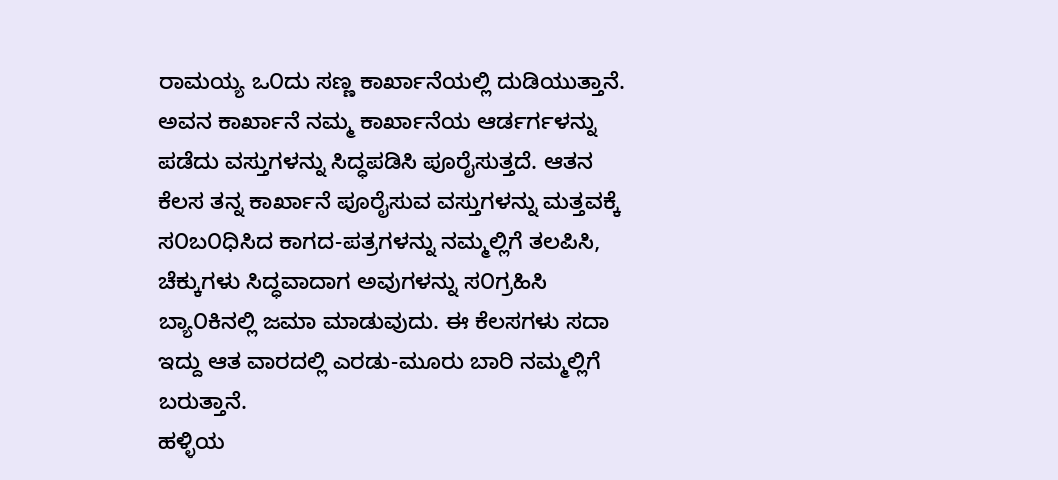ರಾಮಯ್ಯ ಒ೦ದು ಸಣ್ಣ ಕಾರ್ಖಾನೆಯಲ್ಲಿ ದುಡಿಯುತ್ತಾನೆ. ಅವನ ಕಾರ್ಖಾನೆ ನಮ್ಮ ಕಾರ್ಖಾನೆಯ ಆರ್ಡರ್ಗಳನ್ನು ಪಡೆದು ವಸ್ತುಗಳನ್ನು ಸಿದ್ಧಪಡಿಸಿ ಪೂರೈಸುತ್ತದೆ. ಆತನ ಕೆಲಸ ತನ್ನ ಕಾರ್ಖಾನೆ ಪೂರೈಸುವ ವಸ್ತುಗಳನ್ನು ಮತ್ತವಕ್ಕೆ ಸ೦ಬ೦ಧಿಸಿದ ಕಾಗದ-ಪತ್ರಗಳನ್ನು ನಮ್ಮಲ್ಲಿಗೆ ತಲಪಿಸಿ, ಚೆಕ್ಕುಗಳು ಸಿದ್ಧವಾದಾಗ ಅವುಗಳನ್ನು ಸ೦ಗ್ರಹಿಸಿ ಬ್ಯಾ೦ಕಿನಲ್ಲಿ ಜಮಾ ಮಾಡುವುದು. ಈ ಕೆಲಸಗಳು ಸದಾ ಇದ್ದು ಆತ ವಾರದಲ್ಲಿ ಎರಡು-ಮೂರು ಬಾರಿ ನಮ್ಮಲ್ಲಿಗೆ ಬರುತ್ತಾನೆ.
ಹಳ್ಳಿಯ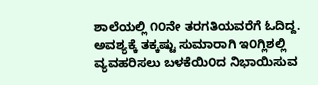ಶಾಲೆಯಲ್ಲಿ ೧೦ನೇ ತರಗತಿಯವರೆಗೆ ಓದಿದ್ದ. ಅವಶ್ಯಕ್ಕೆ ತಕ್ಕಷ್ಟು ಸುಮಾರಾಗಿ ಇ೦ಗ್ಲಿಶಲ್ಲಿ ವ್ಯವಹರಿಸಲು ಬಳಕೆಯಿ೦ದ ನಿಭಾಯಿಸುವ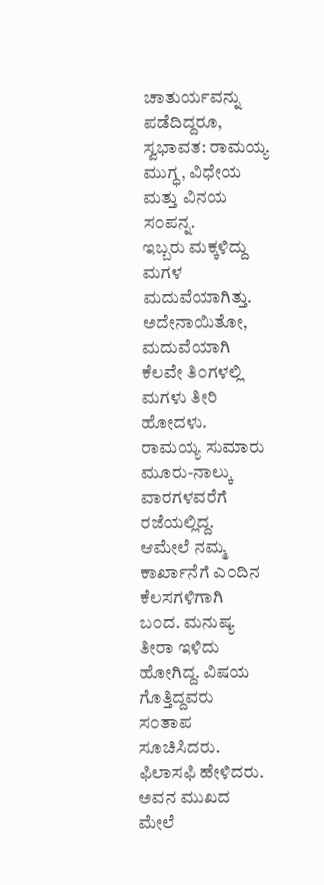ಚಾತುರ್ಯವನ್ನು ಪಡೆದಿದ್ದರೂ, ಸ್ವಭಾವತ: ರಾಮಯ್ಯ ಮುಗ್ಧ, ವಿಧೇಯ ಮತ್ತು ವಿನಯ ಸ೦ಪನ್ನ.
ಇಬ್ಬರು ಮಕ್ಕಳಿದ್ದು ಮಗಳ ಮದುವೆಯಾಗಿತ್ತು. ಅದೇನಾಯಿತೋ, ಮದುವೆಯಾಗಿ ಕೆಲವೇ ತಿ೦ಗಳಲ್ಲಿ ಮಗಳು ತೀರಿ ಹೋದಳು. ರಾಮಯ್ಯ ಸುಮಾರು ಮೂರು-ನಾಲ್ಕು ವಾರಗಳವರೆಗೆ ರಜೆಯಲ್ಲಿದ್ದ. ಆಮೇಲೆ ನಮ್ಮ ಕಾರ್ಖಾನೆಗೆ ಎ೦ದಿನ ಕೆಲಸಗಳಿಗಾಗಿ ಬ೦ದ. ಮನುಷ್ಯ ತೀರಾ ಇಳಿದು ಹೋಗಿದ್ದ. ವಿಷಯ ಗೊತ್ತಿದ್ದವರು ಸ೦ತಾಪ ಸೂಚಿಸಿದರು. ಫಿಲಾಸಫಿ ಹೇಳಿದರು. ಅವನ ಮುಖದ ಮೇಲೆ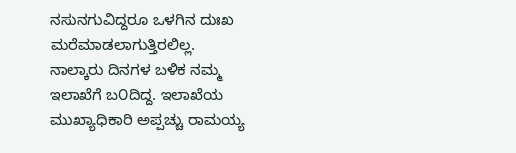ನಸುನಗುವಿದ್ದರೂ ಒಳಗಿನ ದುಃಖ ಮರೆಮಾಡಲಾಗುತ್ತಿರಲಿಲ್ಲ.
ನಾಲ್ಕಾರು ದಿನಗಳ ಬಳಿಕ ನಮ್ಮ ಇಲಾಖೆಗೆ ಬ೦ದಿದ್ದ. ಇಲಾಖೆಯ ಮುಖ್ಯಾಧಿಕಾರಿ ಅಪ್ಪಚ್ಚು ರಾಮಯ್ಯ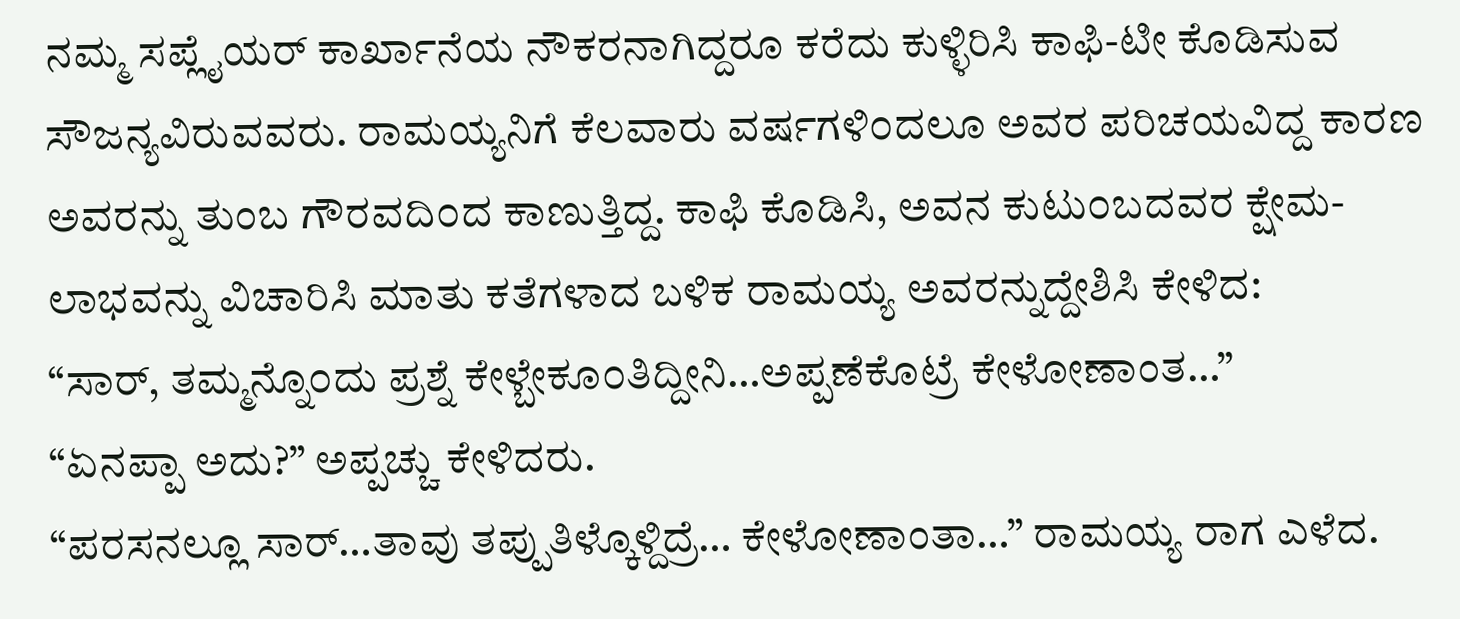ನಮ್ಮ ಸಪ್ಲೈಯರ್ ಕಾರ್ಖಾನೆಯ ನೌಕರನಾಗಿದ್ದರೂ ಕರೆದು ಕುಳ್ಳಿರಿಸಿ ಕಾಫಿ-ಟೀ ಕೊಡಿಸುವ ಸೌಜನ್ಯವಿರುವವರು. ರಾಮಯ್ಯನಿಗೆ ಕೆಲವಾರು ವರ್ಷಗಳಿ೦ದಲೂ ಅವರ ಪರಿಚಯವಿದ್ದ ಕಾರಣ ಅವರನ್ನು ತುಂಬ ಗೌರವದಿ೦ದ ಕಾಣುತ್ತಿದ್ದ. ಕಾಫಿ ಕೊಡಿಸಿ, ಅವನ ಕುಟು೦ಬದವರ ಕ್ಷೇಮ-ಲಾಭವನ್ನು ವಿಚಾರಿಸಿ ಮಾತು ಕತೆಗಳಾದ ಬಳಿಕ ರಾಮಯ್ಯ ಅವರನ್ನುದ್ದೇಶಿಸಿ ಕೇಳಿದ:
“ಸಾರ್, ತಮ್ಮನ್ನೊ೦ದು ಪ್ರಶ್ನೆ ಕೇಳ್ಬೇಕೂ೦ತಿದ್ದೀನಿ…ಅಪ್ಪಣೆಕೊಟ್ರೆ ಕೇಳೋಣಾಂತ…”
“ಏನಪ್ಪಾ ಅದು?” ಅಪ್ಪಚ್ಚು ಕೇಳಿದರು.
“ಪರಸನಲ್ಲೂ ಸಾರ್…ತಾವು ತಪ್ಪುತಿಳ್ಕೊಳ್ದಿದ್ರೆ… ಕೇಳೋಣಾಂತಾ…” ರಾಮಯ್ಯ ರಾಗ ಎಳೆದ.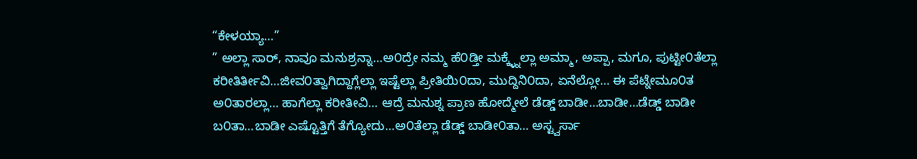“ಕೇಳಯ್ಯಾ…”
” ಅಲ್ಲಾ ಸಾರ್, ನಾವೂ ಮನುಶ್ರನ್ನಾ…ಅ೦ದ್ರೇ ನಮ್ಮ ಹೆ೦ಡ್ತೀ ಮಕ್ಕ್ಳ್ನೆಲ್ಲಾ ಅಮ್ಮಾ, ಅಪ್ಪಾ, ಮಗೂ, ಪುಟ್ಟೀ೦ತೆಲ್ಲಾ ಕರೀತಿರ್ತೀವಿ…ಜೀವ೦ತ್ವಾಗಿದ್ದಾಗ್ಲೆಲ್ಲಾ ಇಷ್ಟೆಲ್ಲಾ ಪ್ರೀತಿಯಿ೦ದಾ, ಮುದ್ದಿನಿ೦ದಾ, ಏನೆಲ್ಲೋ… ಈ ಪೆಟ್ನೇಮೂ೦ತ ಅ೦ತಾರಲ್ಲಾ… ಹಾಗೆಲ್ಲಾ ಕರೀತೀವಿ… ಆದ್ರೆ ಮನುಶ್ನ ಪ್ರಾಣ ಹೋದ್ಮೇಲೆ ಡೆಡ್ಡ್ ಬಾಡೀ…ಬಾಡೀ…ಡೆಡ್ಡ್ ಬಾಡೀ ಬ೦ತಾ…ಬಾಡೀ ಎಷ್ಟೊತ್ತಿಗೆ ತೆಗ್ಯೋದು…ಅ೦ತೆಲ್ಲಾ ಡೆಡ್ಡ್ ಬಾಡೀ೦ತಾ… ಅಸ್ಟ್ವರ್ಸಾ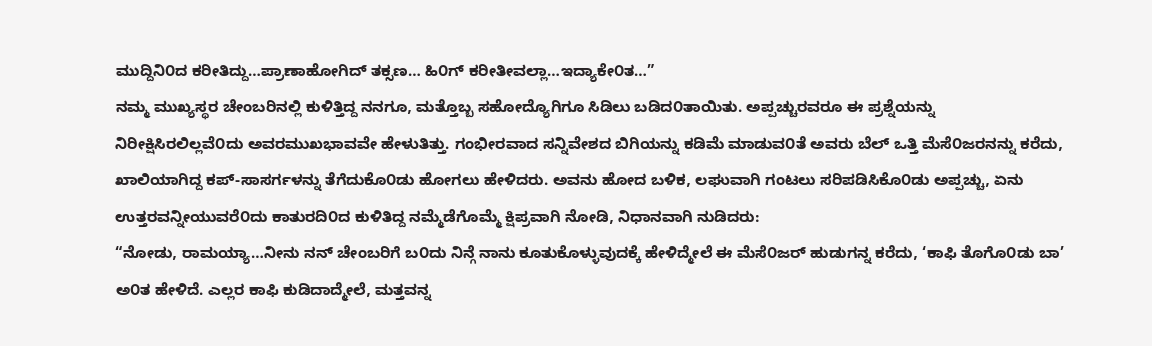ಮುದ್ದಿನಿ೦ದ ಕರೀತಿದ್ದು…ಪ್ರಾಣಾಹೋಗಿದ್ ತಕ್ಸಣ… ಹಿ೦ಗ್ ಕರೀತೀವಲ್ಲಾ…ಇದ್ಯಾಕೇ೦ತ…”
ನಮ್ಮ ಮುಖ್ಯಸ್ಥರ ಚೇಂಬರಿನಲ್ಲಿ ಕುಳಿತ್ತಿದ್ದ ನನಗೂ, ಮತ್ತೊಬ್ಬ ಸಹೋದ್ಯೊಗಿಗೂ ಸಿಡಿಲು ಬಡಿದ೦ತಾಯಿತು. ಅಪ್ಪಚ್ಚುರವರೂ ಈ ಪ್ರಶ್ನೆಯನ್ನು ನಿರೀಕ್ಷಿಸಿರಲಿಲ್ಲವೆ೦ದು ಅವರಮುಖಭಾವವೇ ಹೇಳುತಿತ್ತು. ಗಂಭೀರವಾದ ಸನ್ನಿವೇಶದ ಬಿಗಿಯನ್ನು ಕಡಿಮೆ ಮಾಡುವ೦ತೆ ಅವರು ಬೆಲ್ ಒತ್ತಿ ಮೆಸೆ೦ಜರನನ್ನು ಕರೆದು, ಖಾಲಿಯಾಗಿದ್ದ ಕಪ್-ಸಾಸರ್ಗಳನ್ನು ತೆಗೆದುಕೊ೦ಡು ಹೋಗಲು ಹೇಳಿದರು. ಅವನು ಹೋದ ಬಳಿಕ, ಲಘುವಾಗಿ ಗಂಟಲು ಸರಿಪಡಿಸಿಕೊ೦ಡು ಅಪ್ಪಚ್ಚು, ಏನು ಉತ್ತರವನ್ನೀಯುವರೆ೦ದು ಕಾತುರದಿ೦ದ ಕುಳಿತಿದ್ದ ನಮ್ಮೆಡೆಗೊಮ್ಮೆ ಕ್ಷಿಪ್ರವಾಗಿ ನೋಡಿ, ನಿಧಾನವಾಗಿ ನುಡಿದರು:
“ನೋಡು, ರಾಮಯ್ಯಾ…ನೀನು ನನ್ ಚೇಂಬರಿಗೆ ಬ೦ದು ನಿನ್ಗೆ ನಾನು ಕೂತುಕೊಳ್ಳುವುದಕ್ಕೆ ಹೇಳಿದ್ಮೇಲೆ ಈ ಮೆಸೆ೦ಜರ್ ಹುಡುಗನ್ನ ಕರೆದು, ‘ಕಾಫಿ ತೊಗೊ೦ಡು ಬಾ’ ಅ೦ತ ಹೇಳಿದೆ. ಎಲ್ಲರ ಕಾಫಿ ಕುಡಿದಾದ್ಮೇಲೆ, ಮತ್ತವನ್ನ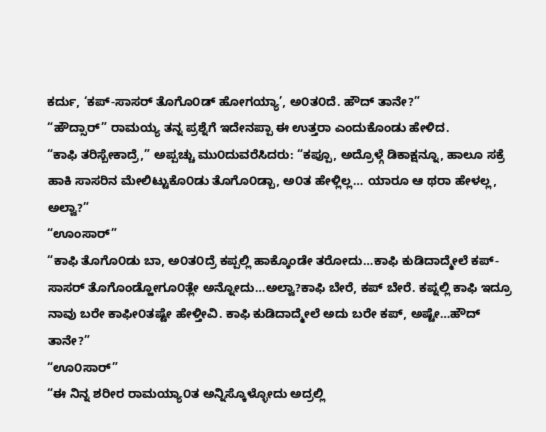ಕರ್ದು, ‘ಕಪ್-ಸಾಸರ್ ತೊಗೊ೦ಡ್ ಹೋಗಯ್ಯಾ’, ಅ೦ತ೦ದೆ. ಹೌದ್ ತಾನೇ?”
“ಹೌದ್ಸಾರ್” ರಾಮಯ್ಯ ತನ್ನ ಪ್ರಶ್ನೆಗೆ ಇದೇನಪ್ಪಾ ಈ ಉತ್ತರಾ ಎಂದುಕೊಂಡು ಹೇಳಿದ.
“ಕಾಫಿ ತರಿಸ್ಬೇಕಾದ್ರೆ,” ಅಪ್ಪಚ್ಚು ಮು೦ದುವರೆಸಿದರು: “ಕಪ್ಪೂ, ಅದ್ರೊಳ್ಗೆ ಡಿಕಾಕ್ಷನ್ನೂ, ಹಾಲೂ ಸಕ್ರೆ ಹಾಕಿ ಸಾಸರಿನ ಮೇಲಿಟ್ಟುಕೊ೦ಡು ತೊಗೊ೦ಡ್ಬಾ, ಅ೦ತ ಹೇಳ್ಲಿಲ್ಲ… ಯಾರೂ ಆ ಥರಾ ಹೇಳಲ್ಲ, ಅಲ್ವಾ?”
“ಊಂಸಾರ್”
“ಕಾಫಿ ತೊಗೊ೦ಡು ಬಾ, ಅ೦ತ೦ದ್ರೆ ಕಪ್ಪಲ್ಲಿ ಹಾಕ್ಕೊಂಡೇ ತರೋದು…ಕಾಫಿ ಕುಡಿದಾದ್ಮೇಲೆ ಕಪ್-ಸಾಸರ್ ತೊಗೊಂಡ್ಹೋಗೂ೦ತ್ಲೇ ಅನ್ನೋದು…ಅಲ್ವಾ?ಕಾಫಿ ಬೇರೆ, ಕಪ್ ಬೇರೆ. ಕಪ್ನಲ್ಲಿ ಕಾಫಿ ಇದ್ರೂ ನಾವು ಬರೇ ಕಾಫೀ೦ತಷ್ಟೇ ಹೇಳ್ತೀವಿ. ಕಾಫಿ ಕುಡಿದಾದ್ಮೇಲೆ ಅದು ಬರೇ ಕಪ್, ಅಷ್ಟೇ…ಹೌದ್ ತಾನೇ?”
“ಊ೦ಸಾರ್”
“ಈ ನಿನ್ನ ಶರೀರ ರಾಮಯ್ಯಾ೦ತ ಅನ್ನಿಸ್ಕೊಳ್ಳೋದು ಅದ್ರಲ್ಲಿ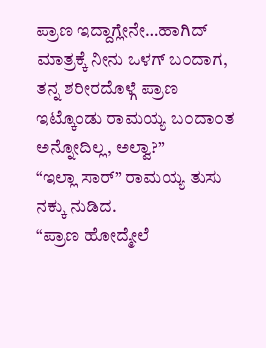ಪ್ರಾಣ ಇದ್ದಾಗ್ಲೇನೇ…ಹಾಗಿದ್ ಮಾತ್ರಕ್ಕೆ ನೀನು ಒಳಗ್ ಬ೦ದಾಗ, ತನ್ನ ಶರೀರದೊಳ್ಗೆ ಪ್ರಾಣ ಇಟ್ಕೊಂಡು ರಾಮಯ್ಯ ಬ೦ದಾ೦ತ ಅನ್ನೋದಿಲ್ಲ, ಅಲ್ವಾ?”
“ಇಲ್ಲಾ ಸಾರ್” ರಾಮಯ್ಯ ತುಸು ನಕ್ಕು ನುಡಿದ.
“ಪ್ರಾಣ ಹೋದ್ಮೇಲೆ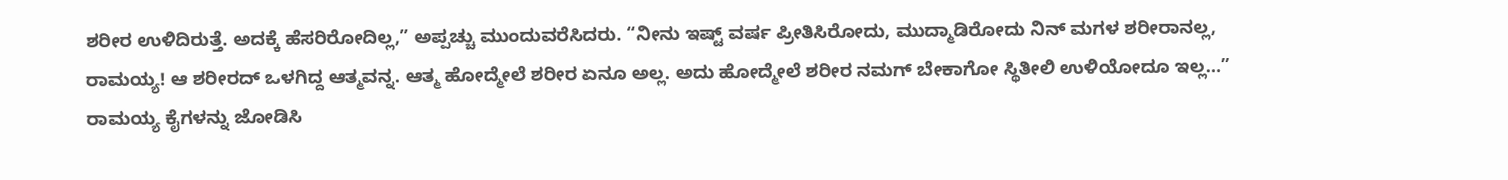ಶರೀರ ಉಳಿದಿರುತ್ತೆ. ಅದಕ್ಕೆ ಹೆಸರಿರೋದಿಲ್ಲ,” ಅಪ್ಪಚ್ಚು ಮುಂದುವರೆಸಿದರು. “ನೀನು ಇಷ್ಟ್ ವರ್ಷ ಪ್ರೀತಿಸಿರೋದು, ಮುದ್ಮಾಡಿರೋದು ನಿನ್ ಮಗಳ ಶರೀರಾನಲ್ಲ, ರಾಮಯ್ಯ! ಆ ಶರೀರದ್ ಒಳಗಿದ್ದ ಆತ್ಮವನ್ನ. ಆತ್ಮ ಹೋದ್ಮೇಲೆ ಶರೀರ ಏನೂ ಅಲ್ಲ. ಅದು ಹೋದ್ಮೇಲೆ ಶರೀರ ನಮಗ್ ಬೇಕಾಗೋ ಸ್ಥಿತೀಲಿ ಉಳಿಯೋದೂ ಇಲ್ಲ…”
ರಾಮಯ್ಯ ಕೈಗಳನ್ನು ಜೋಡಿಸಿ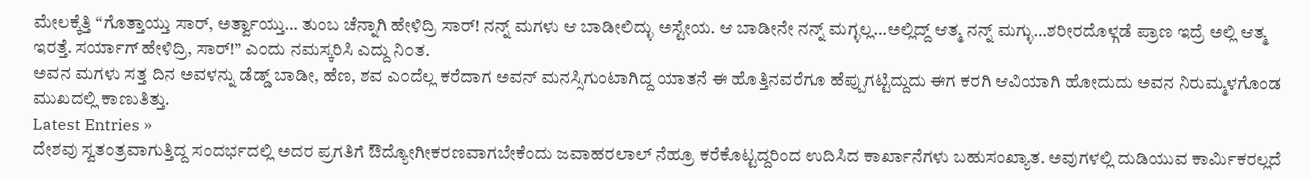ಮೇಲಕ್ಕೆತ್ತಿ “ಗೊತ್ತಾಯ್ತು ಸಾರ್, ಅರ್ತ್ವಾಯ್ತು… ತುಂಬ ಚೆನ್ನಾಗಿ ಹೇಳಿದ್ರಿ ಸಾರ್! ನನ್ನ್ ಮಗಳು ಆ ಬಾಡೀಲಿದ್ಳು ಅಸ್ಟೇಯ. ಆ ಬಾಡೀನೇ ನನ್ನ್ ಮಗ್ಳಲ್ಲ…ಅಲ್ಲಿದ್ದ್ ಆತ್ಮ ನನ್ನ್ ಮಗ್ಳು…ಶರೀರದೊಳ್ಗಡೆ ಪ್ರಾಣ ಇದ್ರೆ ಅಲ್ಲಿ ಆತ್ಮ ಇರತ್ತೆ. ಸರ್ಯಾಗ್ ಹೇಳಿದ್ರಿ, ಸಾರ್!” ಎ೦ದು ನಮಸ್ಕರಿಸಿ ಎದ್ದು ನಿ೦ತ.
ಅವನ ಮಗಳು ಸತ್ತ ದಿನ ಅವಳನ್ನು ಡೆಡ್ಡ್ ಬಾಡೀ, ಹೆಣ, ಶವ ಎ೦ದೆಲ್ಲ ಕರೆದಾಗ ಅವನ್ ಮನಸ್ಸಿಗುಂಟಾಗಿದ್ದ ಯಾತನೆ ಈ ಹೊತ್ತಿನವರೆಗೂ ಹೆಪ್ಪುಗಟ್ಟಿದ್ದುದು ಈಗ ಕರಗಿ ಆವಿಯಾಗಿ ಹೋದುದು ಅವನ ನಿರುಮ್ಮಳಗೊಂಡ ಮುಖದಲ್ಲಿ ಕಾಣುತಿತ್ತು.
Latest Entries »
ದೇಶವು ಸ್ವತಂತ್ರವಾಗುತ್ತಿದ್ದ ಸಂದರ್ಭದಲ್ಲಿ ಅದರ ಪ್ರಗತಿಗೆ ಔದ್ಯೋಗೀಕರಣವಾಗಬೇಕೆಂದು ಜವಾಹರಲಾಲ್ ನೆಹ್ರೂ ಕರೆಕೊಟ್ಟದ್ದರಿಂದ ಉದಿಸಿದ ಕಾರ್ಖಾನೆಗಳು ಬಹುಸಂಖ್ಯಾತ. ಅವುಗಳಲ್ಲಿ ದುಡಿಯುವ ಕಾರ್ಮಿಕರಲ್ಲದೆ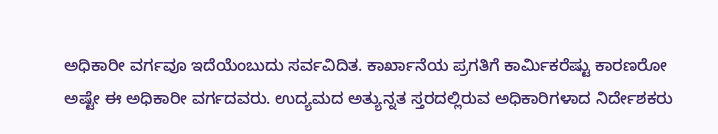ಅಧಿಕಾರೀ ವರ್ಗವೂ ಇದೆಯೆಂಬುದು ಸರ್ವವಿದಿತ. ಕಾರ್ಖಾನೆಯ ಪ್ರಗತಿಗೆ ಕಾರ್ಮಿಕರೆಷ್ಟು ಕಾರಣರೋ ಅಷ್ಟೇ ಈ ಅಧಿಕಾರೀ ವರ್ಗದವರು. ಉದ್ಯಮದ ಅತ್ಯುನ್ನತ ಸ್ತರದಲ್ಲಿರುವ ಅಧಿಕಾರಿಗಳಾದ ನಿರ್ದೇಶಕರು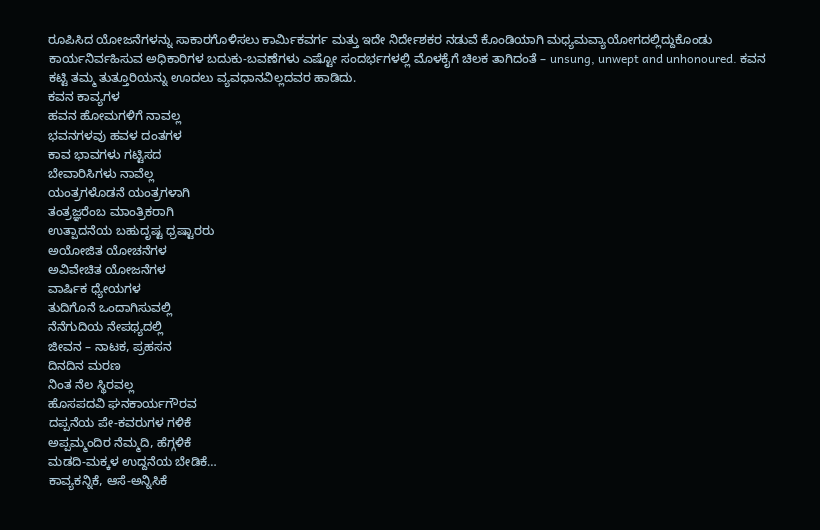ರೂಪಿಸಿದ ಯೋಜನೆಗಳನ್ನು ಸಾಕಾರಗೊಳಿಸಲು ಕಾರ್ಮಿಕವರ್ಗ ಮತ್ತು ಇದೇ ನಿರ್ದೇಶಕರ ನಡುವೆ ಕೊಂಡಿಯಾಗಿ ಮಧ್ಯಮವ್ಯಾಯೋಗದಲ್ಲಿದ್ದುಕೊಂಡು ಕಾರ್ಯನಿರ್ವಹಿಸುವ ಅಧಿಕಾರಿಗಳ ಬದುಕು-ಬವಣೆಗಳು ಎಷ್ಟೋ ಸಂದರ್ಭಗಳಲ್ಲಿ ಮೊಳಕೈಗೆ ಚಿಲಕ ತಾಗಿದಂತೆ – unsung, unwept and unhonoured. ಕವನ ಕಟ್ಟಿ ತಮ್ಮ ತುತ್ತೂರಿಯನ್ನು ಊದಲು ವ್ಯವಧಾನವಿಲ್ಲದವರ ಹಾಡಿದು.
ಕವನ ಕಾವ್ಯಗಳ
ಹವನ ಹೋಮಗಳಿಗೆ ನಾವಲ್ಲ
ಭವನಗಳವು ಹವಳ ದಂತಗಳ
ಕಾವ ಭಾವಗಳು ಗಟ್ಟಿಸದ
ಬೇವಾರಿಸಿಗಳು ನಾವೆಲ್ಲ
ಯಂತ್ರಗಳೊಡನೆ ಯಂತ್ರಗಳಾಗಿ
ತಂತ್ರಜ್ಞರೆಂಬ ಮಾಂತ್ರಿಕರಾಗಿ
ಉತ್ಪಾದನೆಯ ಬಹುದೃಷ್ಟ ಧ್ರಷ್ಟಾರರು
ಅಯೋಜಿತ ಯೋಚನೆಗಳ
ಅವಿವೇಚಿತ ಯೋಜನೆಗಳ
ವಾರ್ಷಿಕ ಧ್ಯೇಯಗಳ
ತುದಿಗೊನೆ ಒಂದಾಗಿಸುವಲ್ಲಿ
ನೆನೆಗುದಿಯ ನೇಪಥ್ಯದಲ್ಲಿ
ಜೀವನ – ನಾಟಕ, ಪ್ರಹಸನ
ದಿನದಿನ ಮರಣ
ನಿಂತ ನೆಲ ಸ್ಥಿರವಲ್ಲ
ಹೊಸಪದವಿ ಘನಕಾರ್ಯಗೌರವ
ದಪ್ಪನೆಯ ಪೇ-ಕವರುಗಳ ಗಳಿಕೆ
ಅಪ್ಪಮ್ಮಂದಿರ ನೆಮ್ಮದಿ, ಹೆಗ್ಗಳಿಕೆ
ಮಡದಿ-ಮಕ್ಕಳ ಉದ್ದನೆಯ ಬೇಡಿಕೆ…
ಕಾವ್ಯಕನ್ನಿಕೆ, ಆಸೆ-ಅನ್ನಿಸಿಕೆ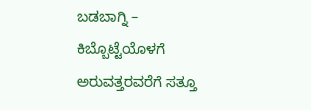ಬಡಬಾಗ್ನಿ – ಕಿಬ್ಬೊಟ್ಟೆಯೊಳಗೆ
ಅರುವತ್ತರವರೆಗೆ ಸತ್ತೂ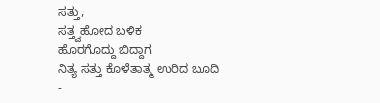ಸತ್ತು,
ಸತ್ತ್ವಹೋದ ಬಳಿಕ
ಹೊರಗೊದ್ದು ಬಿದ್ದಾಗ
ನಿತ್ಯ ಸತ್ತು ಕೊಳೆತಾತ್ಮ ಉರಿದ ಬೂದಿ -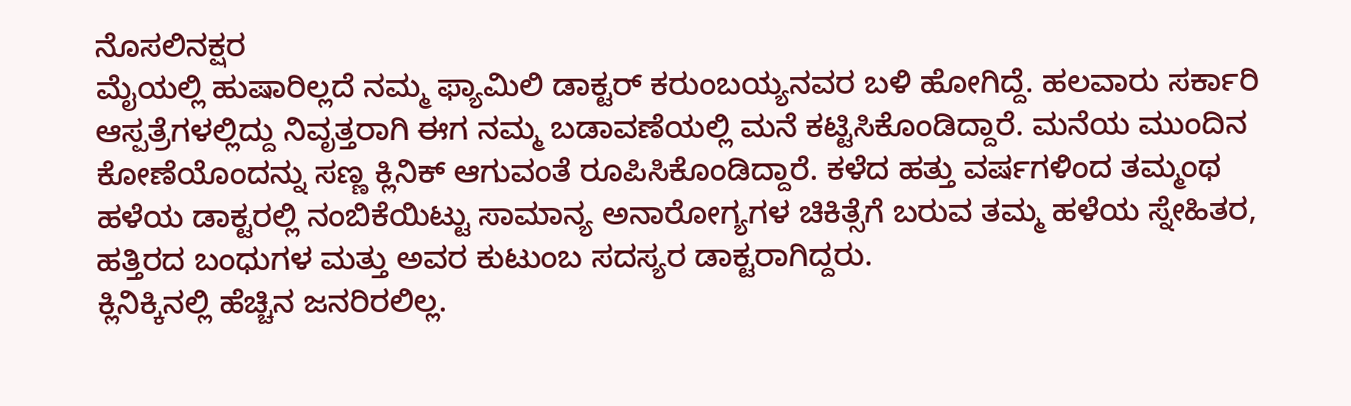ನೊಸಲಿನಕ್ಷರ
ಮೈಯಲ್ಲಿ ಹುಷಾರಿಲ್ಲದೆ ನಮ್ಮ ಫ್ಯಾಮಿಲಿ ಡಾಕ್ಟರ್ ಕರುಂಬಯ್ಯನವರ ಬಳಿ ಹೋಗಿದ್ದೆ. ಹಲವಾರು ಸರ್ಕಾರಿ ಆಸ್ಪತ್ರೆಗಳಲ್ಲಿದ್ದು ನಿವೃತ್ತರಾಗಿ ಈಗ ನಮ್ಮ ಬಡಾವಣೆಯಲ್ಲಿ ಮನೆ ಕಟ್ಟಿಸಿಕೊಂಡಿದ್ದಾರೆ. ಮನೆಯ ಮುಂದಿನ ಕೋಣೆಯೊಂದನ್ನು ಸಣ್ಣ ಕ್ಲಿನಿಕ್ ಆಗುವಂತೆ ರೂಪಿಸಿಕೊಂಡಿದ್ದಾರೆ. ಕಳೆದ ಹತ್ತು ವರ್ಷಗಳಿಂದ ತಮ್ಮಂಥ ಹಳೆಯ ಡಾಕ್ಟರಲ್ಲಿ ನಂಬಿಕೆಯಿಟ್ಟು ಸಾಮಾನ್ಯ ಅನಾರೋಗ್ಯಗಳ ಚಿಕಿತ್ಸೆಗೆ ಬರುವ ತಮ್ಮ ಹಳೆಯ ಸ್ನೇಹಿತರ, ಹತ್ತಿರದ ಬಂಧುಗಳ ಮತ್ತು ಅವರ ಕುಟುಂಬ ಸದಸ್ಯರ ಡಾಕ್ಟರಾಗಿದ್ದರು.
ಕ್ಲಿನಿಕ್ಕಿನಲ್ಲಿ ಹೆಚ್ಚಿನ ಜನರಿರಲಿಲ್ಲ.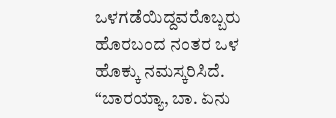ಒಳಗಡೆಯಿದ್ದವರೊಬ್ಬರು ಹೊರಬಂದ ನಂತರ ಒಳ ಹೊಕ್ಕು ನಮಸ್ಕರಿಸಿದೆ. “ಬಾರಯ್ಯಾ, ಬಾ. ಏನು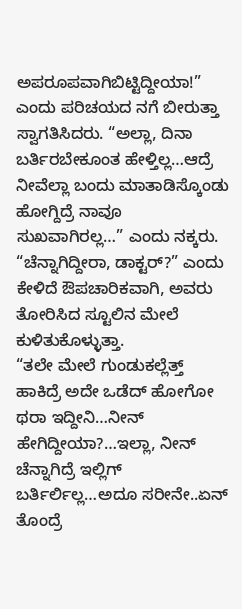ಅಪರೂಪವಾಗಿಬಿಟ್ಟಿದ್ದೀಯಾ!” ಎಂದು ಪರಿಚಯದ ನಗೆ ಬೀರುತ್ತಾ ಸ್ವಾಗತಿಸಿದರು. “ಅಲ್ಲಾ, ದಿನಾ ಬರ್ತಿರಬೇಕೂಂತ ಹೇಳ್ತಿಲ್ಲ…ಆದ್ರೆ ನೀವೆಲ್ಲಾ ಬಂದು ಮಾತಾಡಿಸ್ಕೊಂಡು ಹೋಗ್ದಿದ್ರೆ ನಾವೂ ಸುಖವಾಗಿರಲ್ಲ…” ಎಂದು ನಕ್ಕರು.
“ಚೆನ್ನಾಗಿದ್ದೀರಾ, ಡಾಕ್ಟರ್?” ಎಂದು ಕೇಳಿದೆ ಔಪಚಾರಿಕವಾಗಿ, ಅವರು ತೋರಿಸಿದ ಸ್ಟೂಲಿನ ಮೇಲೆ ಕುಳಿತುಕೊಳ್ಳುತ್ತಾ.
“ತಲೇ ಮೇಲೆ ಗುಂಡುಕಲ್ಲೆತ್ತ್ ಹಾಕಿದ್ರೆ ಅದೇ ಒಡೆದ್ ಹೋಗೋ ಥರಾ ಇದ್ದೀನಿ…ನೀನ್ ಹೇಗಿದ್ದೀಯಾ?…ಇಲ್ಲಾ, ನೀನ್ ಚೆನ್ನಾಗಿದ್ರೆ ಇಲ್ಲಿಗ್ ಬರ್ತಿರ್ಲಿಲ್ಲ…ಅದೂ ಸರೀನೇ..ಏನ್ ತೊಂದ್ರೆ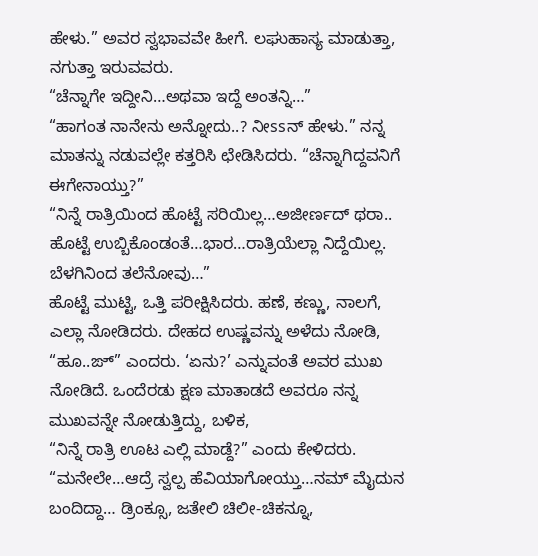ಹೇಳು.” ಅವರ ಸ್ವಭಾವವೇ ಹೀಗೆ. ಲಘುಹಾಸ್ಯ ಮಾಡುತ್ತಾ, ನಗುತ್ತಾ ಇರುವವರು.
“ಚೆನ್ನಾಗೇ ಇದ್ದೀನಿ…ಅಥವಾ ಇದ್ದೆ ಅಂತನ್ನಿ…”
“ಹಾಗಂತ ನಾನೇನು ಅನ್ನೋದು..? ನೀssನ್ ಹೇಳು.” ನನ್ನ ಮಾತನ್ನು ನಡುವಲ್ಲೇ ಕತ್ತರಿಸಿ ಛೇಡಿಸಿದರು. “ಚೆನ್ನಾಗಿದ್ದವನಿಗೆ ಈಗೇನಾಯ್ತು?”
“ನಿನ್ನೆ ರಾತ್ರಿಯಿಂದ ಹೊಟ್ಟೆ ಸರಿಯಿಲ್ಲ…ಅಜೀರ್ಣದ್ ಥರಾ.. ಹೊಟ್ಟೆ ಉಬ್ಬಿಕೊಂಡಂತೆ…ಭಾರ…ರಾತ್ರಿಯೆಲ್ಲಾ ನಿದ್ದೆಯಿಲ್ಲ. ಬೆಳಗಿನಿಂದ ತಲೆನೋವು…”
ಹೊಟ್ಟೆ ಮುಟ್ಟಿ, ಒತ್ತಿ ಪರೀಕ್ಷಿಸಿದರು. ಹಣೆ, ಕಣ್ಣು, ನಾಲಗೆ, ಎಲ್ಲಾ ನೋಡಿದರು. ದೇಹದ ಉಷ್ಣವನ್ನು ಅಳೆದು ನೋಡಿ, “ಹೂ..ಙ್” ಎಂದರು. ‘ಏನು?’ ಎನ್ನುವಂತೆ ಅವರ ಮುಖ ನೋಡಿದೆ. ಒಂದೆರಡು ಕ್ಷಣ ಮಾತಾಡದೆ ಅವರೂ ನನ್ನ ಮುಖವನ್ನೇ ನೋಡುತ್ತಿದ್ದು, ಬಳಿಕ,
“ನಿನ್ನೆ ರಾತ್ರಿ ಊಟ ಎಲ್ಲಿ ಮಾಡ್ದೆ?” ಎಂದು ಕೇಳಿದರು.
“ಮನೇಲೇ…ಆದ್ರೆ ಸ್ವಲ್ಪ ಹೆವಿಯಾಗೋಯ್ತು…ನಮ್ ಮೈದುನ ಬಂದಿದ್ದಾ… ಡ್ರಿಂಕ್ಸೂ, ಜತೇಲಿ ಚಿಲೀ-ಚಿಕನ್ನೂ,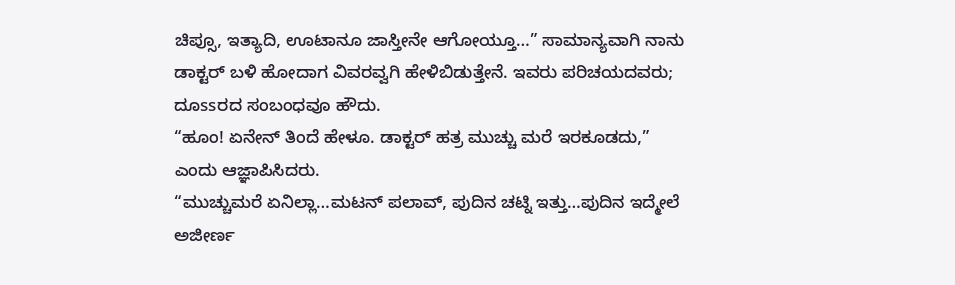ಚಿಪ್ಸೂ, ಇತ್ಯಾದಿ, ಊಟಾನೂ ಜಾಸ್ತೀನೇ ಆಗೋಯ್ತೂ…” ಸಾಮಾನ್ಯವಾಗಿ ನಾನು ಡಾಕ್ಟರ್ ಬಳಿ ಹೋದಾಗ ವಿವರವ್ವಗಿ ಹೇಳಿಬಿಡುತ್ತೇನೆ. ಇವರು ಪರಿಚಯದವರು; ದೂssರದ ಸಂಬಂಧವೂ ಹೌದು.
“ಹೂಂ! ಏನೇನ್ ತಿಂದೆ ಹೇಳೂ. ಡಾಕ್ಟರ್ ಹತ್ರ ಮುಚ್ಚು ಮರೆ ಇರಕೂಡದು,” ಎಂದು ಆಜ್ಞಾಪಿಸಿದರು.
“ಮುಚ್ಚುಮರೆ ಏನಿಲ್ಲಾ…ಮಟನ್ ಪಲಾವ್, ಪುದಿನ ಚಟ್ನಿ ಇತ್ತು…ಪುದಿನ ಇದ್ಮೇಲೆ ಅಜೀರ್ಣ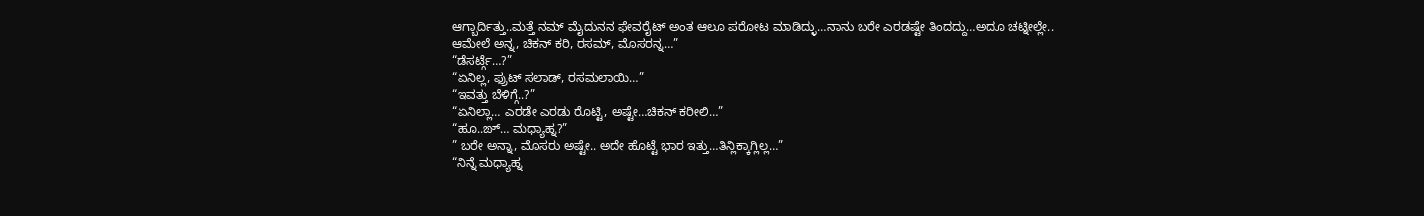ಆಗ್ಬಾರ್ದಿತ್ತು..ಮತ್ತೆ ನಮ್ ಮೈದುನನ ಫೇವರೈಟ್ ಅಂತ ಆಲೂ ಪರೋಟ ಮಾಡಿದ್ಳು…ನಾನು ಬರೇ ಎರಡಷ್ಟೇ ತಿಂದದ್ದು…ಅದೂ ಚಟ್ನೀಲ್ಲೇ.. ಆಮೇಲೆ ಅನ್ನ, ಚಿಕನ್ ಕರಿ, ರಸಮ್, ಮೊಸರನ್ನ…”
“ಡೆಸರ್ಟ್ಗೆ…?”
“ಏನಿಲ್ಲ, ಫ್ರುಟ್ ಸಲಾಡ್, ರಸಮಲಾಯಿ…”
“ಇವತ್ತು ಬೆಳಿಗ್ಗೆ..?”
“ಏನಿಲ್ಲಾ… ಎರಡೇ ಎರಡು ರೊಟ್ಟಿ, ಅಷ್ಟೇ…ಚಿಕನ್ ಕರೀಲಿ…”
“ಹೂ..ಙ್… ಮಧ್ಯಾಹ್ನ?”
” ಬರೇ ಅನ್ನಾ, ಮೊಸರು ಅಷ್ಟೇ.. ಅದೇ ಹೊಟ್ಟೆ ಭಾರ ಇತ್ತು…ತಿನ್ಲಿಕ್ಕಾಗ್ಲಿಲ್ಲ…”
“ನಿನ್ನೆ ಮಧ್ಯಾಹ್ನ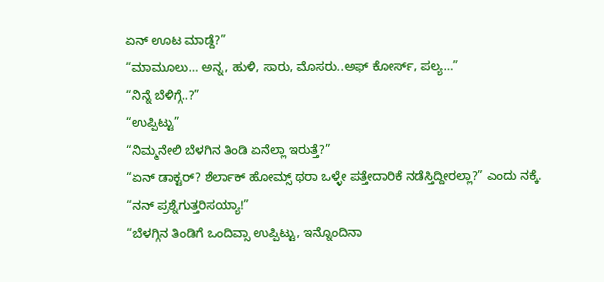ಏನ್ ಊಟ ಮಾಡ್ದೆ?”
“ಮಾಮೂಲು… ಅನ್ನ, ಹುಳಿ, ಸಾರು, ಮೊಸರು..ಅಫ್ ಕೋರ್ಸ್, ಪಲ್ಯ…”
“ನಿನ್ನೆ ಬೆಳಿಗ್ಗೆ..?”
“ಉಪ್ಪಿಟ್ಟು”
“ನಿಮ್ಮನೇಲಿ ಬೆಳಗಿನ ತಿಂಡಿ ಏನೆಲ್ಲಾ ಇರುತ್ತೆ?”
“ಏನ್ ಡಾಕ್ಟರ್? ಶೆರ್ಲಾಕ್ ಹೋಮ್ಸ್ ಥರಾ ಒಳ್ಳೇ ಪತ್ತೇದಾರಿಕೆ ನಡೆಸ್ತಿದ್ದೀರಲ್ಲಾ?” ಎಂದು ನಕ್ಕೆ.
“ನನ್ ಪ್ರಶ್ನೆಗುತ್ತರಿಸಯ್ಯಾ!”
“ಬೆಳಗ್ಗಿನ ತಿಂಡಿಗೆ ಒಂದಿವ್ಸಾ ಉಪ್ಪಿಟ್ಟು, ಇನ್ನೊಂದಿನಾ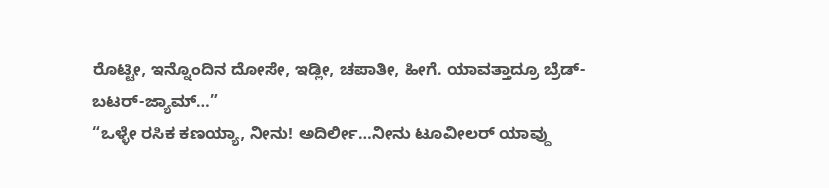ರೊಟ್ಟೀ, ಇನ್ನೊಂದಿನ ದೋಸೇ, ಇಡ್ಲೀ, ಚಪಾತೀ, ಹೀಗೆ. ಯಾವತ್ತಾದ್ರೂ ಬ್ರೆಡ್-ಬಟರ್-ಜ್ಯಾಮ್…”
“ಒಳ್ಳೇ ರಸಿಕ ಕಣಯ್ಯಾ, ನೀನು! ಅದಿರ್ಲೀ…ನೀನು ಟೂವೀಲರ್ ಯಾವ್ದು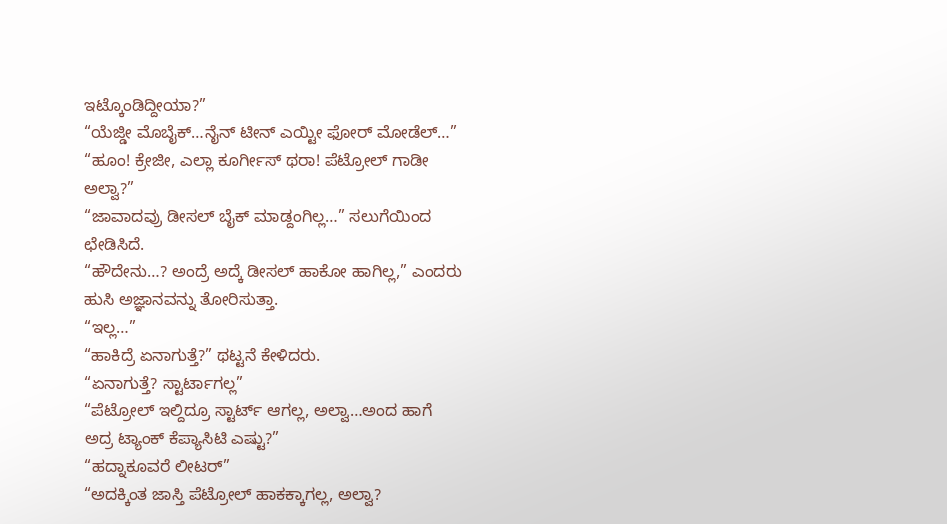ಇಟ್ಕೊಂಡಿದ್ದೀಯಾ?”
“ಯೆಜ್ಡೀ ಮೊಬೈಕ್…ನೈನ್ ಟೀನ್ ಎಯ್ಟೀ ಫೋರ್ ಮೋಡೆಲ್…”
“ಹೂಂ! ಕ್ರೇಜೀ, ಎಲ್ಲಾ ಕೂರ್ಗೀಸ್ ಥರಾ! ಪೆಟ್ರೋಲ್ ಗಾಡೀ ಅಲ್ವಾ?”
“ಜಾವಾದವ್ರು ಡೀಸಲ್ ಬೈಕ್ ಮಾಡ್ದಂಗಿಲ್ಲ…” ಸಲುಗೆಯಿಂದ ಛೇಡಿಸಿದೆ.
“ಹೌದೇನು…? ಅಂದ್ರೆ ಅದ್ಕೆ ಡೀಸಲ್ ಹಾಕೋ ಹಾಗಿಲ್ಲ,” ಎಂದರು ಹುಸಿ ಅಜ್ಞಾನವನ್ನು ತೋರಿಸುತ್ತಾ.
“ಇಲ್ಲ…”
“ಹಾಕಿದ್ರೆ ಏನಾಗುತ್ತೆ?” ಥಟ್ಟನೆ ಕೇಳಿದರು.
“ಏನಾಗುತ್ತೆ? ಸ್ಟಾರ್ಟಾಗಲ್ಲ”
“ಪೆಟ್ರೋಲ್ ಇಲ್ದಿದ್ರೂ ಸ್ಟಾರ್ಟ್ ಆಗಲ್ಲ, ಅಲ್ವಾ…ಅಂದ ಹಾಗೆ ಅದ್ರ ಟ್ಯಾಂಕ್ ಕೆಪ್ಯಾಸಿಟಿ ಎಷ್ಟು?”
“ಹದ್ನಾಕೂವರೆ ಲೀಟರ್”
“ಅದಕ್ಕಿಂತ ಜಾಸ್ತಿ ಪೆಟ್ರೋಲ್ ಹಾಕಕ್ಕಾಗಲ್ಲ, ಅಲ್ವಾ?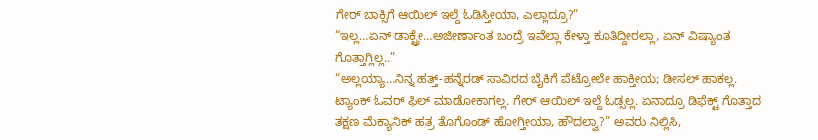ಗೇರ್ ಬಾಕ್ಸಿಗೆ ಆಯಿಲ್ ಇಲ್ದೆ ಓಡಿಸ್ತೀಯಾ, ಎಲ್ಲಾದ್ರೂ?”
“ಇಲ್ಲ…ಏನ್ ಡಾಕ್ಟ್ರೇ…ಅಜೀರ್ಣಾಂತ ಬಂದ್ರೆ ಇವೆಲ್ಲಾ ಕೇಳ್ತಾ ಕೂತಿದ್ದೀರಲ್ಲಾ, ಏನ್ ವಿಷ್ಯಾಂತ ಗೊತ್ತಾಗ್ಲಿಲ್ಲ..”
“ಅಲ್ಲಯ್ಯಾ…ನಿನ್ನ ಹತ್ತ್-ಹನ್ನೆರಡ್ ಸಾವಿರದ ಬೈಕಿಗೆ ಪೆಟ್ರೋಲೇ ಹಾಕ್ತೀಯ; ಡೀಸಲ್ ಹಾಕಲ್ಲ. ಟ್ಯಾಂಕ್ ಓವರ್ ಫಿಲ್ ಮಾಡೋಕಾಗಲ್ಲ. ಗೇರ್ ಆಯಿಲ್ ಇಲ್ದೆ ಓಡ್ಸಲ್ಲ. ಏನಾದ್ರೂ ಡಿಫೆಕ್ಟ್ ಗೊತ್ತಾದ ತಕ್ಷಣ ಮೆಕ್ಯಾನಿಕ್ ಹತ್ರ ತೊಗೊಂಡ್ ಹೋಗ್ತೀಯಾ, ಹೌದಲ್ವಾ?” ಅವರು ನಿಲ್ಲಿಸಿ,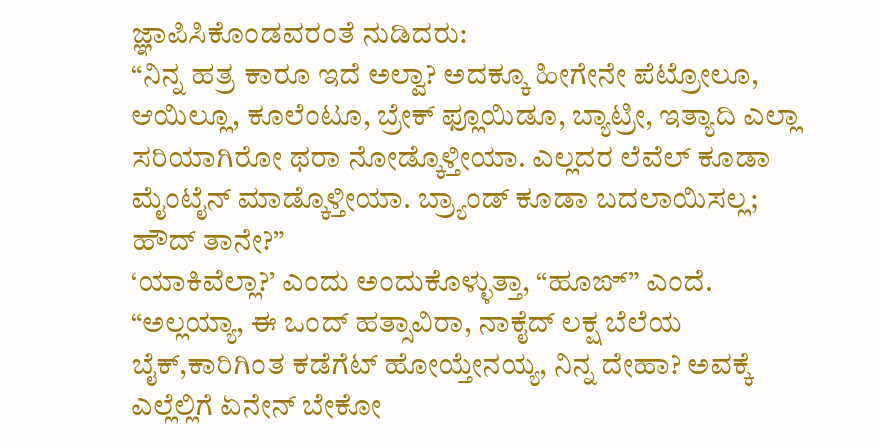ಜ್ಞಾಪಿಸಿಕೊಂಡವರಂತೆ ನುಡಿದರು:
“ನಿನ್ನ ಹತ್ರ ಕಾರೂ ಇದೆ ಅಲ್ವಾ? ಅದಕ್ಕೂ ಹೀಗೇನೇ ಪೆಟ್ರೋಲೂ, ಆಯಿಲ್ಲೂ, ಕೂಲೆಂಟೂ, ಬ್ರೇಕ್ ಫ್ಲೂಯಿಡೂ, ಬ್ಯಾಟ್ರೀ, ಇತ್ಯಾದಿ ಎಲ್ಲಾ ಸರಿಯಾಗಿರೋ ಥರಾ ನೋಡ್ಕೊಳ್ತೀಯಾ. ಎಲ್ಲದರ ಲೆವೆಲ್ ಕೂಡಾ ಮೈಂಟೈನ್ ಮಾಡ್ಕೊಳ್ತೀಯಾ. ಬ್ರ್ಯಾಂಡ್ ಕೂಡಾ ಬದಲಾಯಿಸಲ್ಲ; ಹೌದ್ ತಾನೇ?”
‘ಯಾಕಿವೆಲ್ಲಾ?’ ಎಂದು ಅಂದುಕೊಳ್ಳುತ್ತಾ, “ಹೂಙ್” ಎಂದೆ.
“ಅಲ್ಲಯ್ಯಾ, ಈ ಒಂದ್ ಹತ್ಸಾವಿರಾ, ನಾಕೈದ್ ಲಕ್ಷ ಬೆಲೆಯ ಬೈಕ್,ಕಾರಿಗಿಂತ ಕಡೆಗೆಟ್ ಹೋಯ್ತೇನಯ್ಯ, ನಿನ್ನ ದೇಹಾ? ಅವಕ್ಕೆ ಎಲ್ಲೆಲ್ಲಿಗೆ ಏನೇನ್ ಬೇಕೋ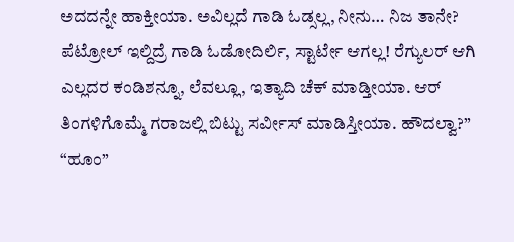ಅದದನ್ನೇ ಹಾಕ್ತೀಯಾ. ಅವಿಲ್ಲದೆ ಗಾಡಿ ಓಡ್ಸಲ್ಲ, ನೀನು… ನಿಜ ತಾನೇ? ಪೆಟ್ರೋಲ್ ಇಲ್ದಿದ್ರೆ ಗಾಡಿ ಓಡೋದಿರ್ಲಿ, ಸ್ಟಾರ್ಟೇ ಆಗಲ್ಲ! ರೆಗ್ಯುಲರ್ ಆಗಿ ಎಲ್ಲದರ ಕಂಡಿಶನ್ನೂ, ಲೆವಲ್ಲೂ, ಇತ್ಯಾದಿ ಚೆಕ್ ಮಾಡ್ತೀಯಾ. ಆರ್ ತಿಂಗಳಿಗೊಮ್ಮೆ ಗರಾಜಲ್ಲಿ ಬಿಟ್ಟು ಸರ್ವೀಸ್ ಮಾಡಿಸ್ತೀಯಾ. ಹೌದಲ್ವಾ?”
“ಹೂಂ”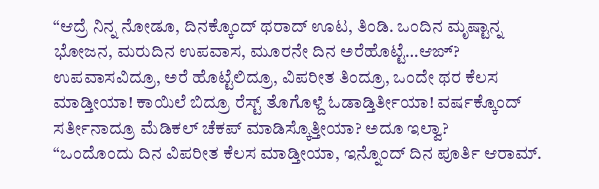“ಆದ್ರೆ ನಿನ್ನ ನೋಡೂ, ದಿನಕ್ಕೊಂದ್ ಥರಾದ್ ಊಟ, ತಿಂಡಿ. ಒಂದಿನ ಮೃಷ್ಟಾನ್ನ ಭೋಜನ, ಮರುದಿನ ಉಪವಾಸ, ಮೂರನೇ ದಿನ ಅರೆಹೊಟ್ಟೆ…ಆಙ್? ಉಪವಾಸವಿದ್ರೂ, ಅರೆ ಹೊಟ್ಟೆಲಿದ್ರೂ, ವಿಪರೀತ ತಿಂದ್ರೂ, ಒಂದೇ ಥರ ಕೆಲಸ ಮಾಡ್ತೀಯಾ! ಕಾಯಿಲೆ ಬಿದ್ರೂ ರೆಸ್ಟ್ ತೊಗೊಳ್ದೆ ಓಡಾಡ್ತಿರ್ತೀಯಾ! ವರ್ಷಕ್ಕೊಂದ್ ಸರ್ತೀನಾದ್ರೂ ಮೆಡಿಕಲ್ ಚೆಕಪ್ ಮಾಡಿಸ್ಕೊತ್ತೀಯಾ? ಅದೂ ಇಲ್ವಾ?
“ಒಂದೊಂದು ದಿನ ವಿಪರೀತ ಕೆಲಸ ಮಾಡ್ತೀಯಾ, ಇನ್ನೊಂದ್ ದಿನ ಪೂರ್ತಿ ಆರಾಮ್.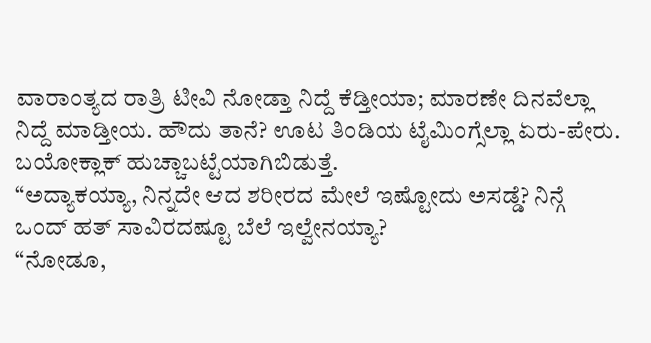ವಾರಾಂತ್ಯದ ರಾತ್ರಿ ಟೀವಿ ನೋಡ್ತಾ ನಿದ್ದೆ ಕೆಡ್ತೀಯಾ; ಮಾರಣೇ ದಿನವೆಲ್ಲಾ ನಿದ್ದೆ ಮಾಡ್ತೀಯ. ಹೌದು ತಾನೆ? ಊಟ ತಿಂಡಿಯ ಟೈಮಿಂಗ್ಸೆಲ್ಲಾ ಏರು-ಪೇರು. ಬಯೋಕ್ಲಾಕ್ ಹುಚ್ಚಾಬಟ್ಟೆಯಾಗಿಬಿಡುತ್ತೆ.
“ಅದ್ಯಾಕಯ್ಯಾ, ನಿನ್ನದೇ ಆದ ಶರೀರದ ಮೇಲೆ ಇಷ್ಟೋದು ಅಸಡ್ಡೆ? ನಿನ್ಗೆ ಒಂದ್ ಹತ್ ಸಾವಿರದಷ್ಟೂ ಬೆಲೆ ಇಲ್ವೇನಯ್ಯಾ?
“ನೋಡೂ,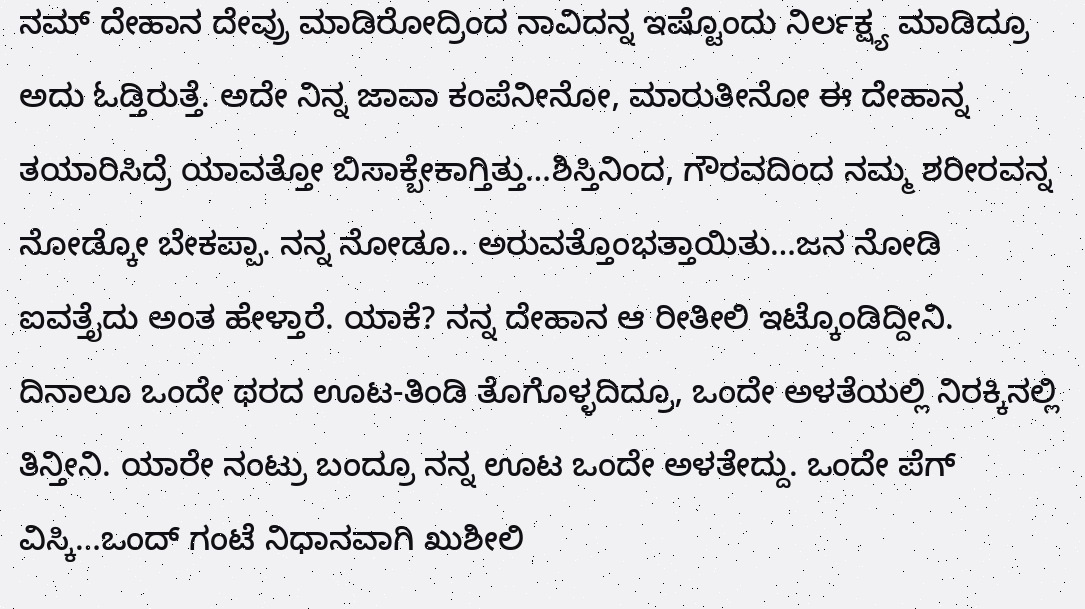ನಮ್ ದೇಹಾನ ದೇವ್ರು ಮಾಡಿರೋದ್ರಿಂದ ನಾವಿದನ್ನ ಇಷ್ಟೊಂದು ನಿರ್ಲಕ್ಷ್ಯ ಮಾಡಿದ್ರೂ ಅದು ಓಡ್ತಿರುತ್ತೆ. ಅದೇ ನಿನ್ನ ಜಾವಾ ಕಂಪೆನೀನೋ, ಮಾರುತೀನೋ ಈ ದೇಹಾನ್ನ ತಯಾರಿಸಿದ್ರೆ ಯಾವತ್ತೋ ಬಿಸಾಕ್ಬೇಕಾಗ್ತಿತ್ತು…ಶಿಸ್ತಿನಿಂದ, ಗೌರವದಿಂದ ನಮ್ಮ ಶರೀರವನ್ನ ನೋಡ್ಕೋ ಬೇಕಪ್ಪಾ. ನನ್ನ ನೋಡೂ.. ಅರುವತ್ತೊಂಭತ್ತಾಯಿತು…ಜನ ನೋಡಿ ಐವತ್ತೈದು ಅಂತ ಹೇಳ್ತಾರೆ. ಯಾಕೆ? ನನ್ನ ದೇಹಾನ ಆ ರೀತೀಲಿ ಇಟ್ಕೊಂಡಿದ್ದೀನಿ. ದಿನಾಲೂ ಒಂದೇ ಥರದ ಊಟ-ತಿಂಡಿ ತೊಗೊಳ್ಳದಿದ್ರೂ, ಒಂದೇ ಅಳತೆಯಲ್ಲಿ ನಿರಕ್ಕಿನಲ್ಲಿ ತಿನ್ತೀನಿ. ಯಾರೇ ನಂಟ್ರು ಬಂದ್ರೂ ನನ್ನ ಊಟ ಒಂದೇ ಅಳತೇದ್ದು. ಒಂದೇ ಪೆಗ್ ವಿಸ್ಕಿ…ಒಂದ್ ಗಂಟೆ ನಿಧಾನವಾಗಿ ಖುಶೀಲಿ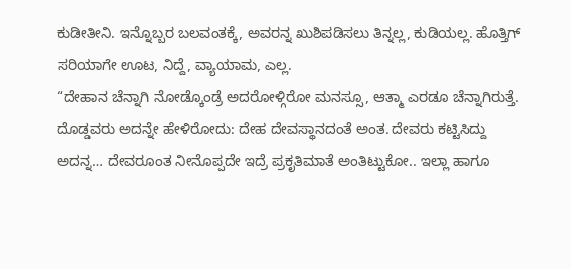ಕುಡೀತೀನಿ. ಇನ್ನೊಬ್ಬರ ಬಲವಂತಕ್ಕೆ, ಅವರನ್ನ ಖುಶಿಪಡಿಸಲು ತಿನ್ನಲ್ಲ, ಕುಡಿಯಲ್ಲ. ಹೊತ್ತಿಗ್ ಸರಿಯಾಗೇ ಊಟ, ನಿದ್ದೆ, ವ್ಯಾಯಾಮ, ಎಲ್ಲ.
“ದೇಹಾನ ಚೆನ್ನಾಗಿ ನೋಡ್ಕೊಂಡ್ರೆ ಅದರೋಳ್ಗಿರೋ ಮನಸ್ಸೂ, ಆತ್ಮಾ ಎರಡೂ ಚೆನ್ನಾಗಿರುತ್ತೆ. ದೊಡ್ಡವರು ಅದನ್ನೇ ಹೇಳಿರೋದು: ದೇಹ ದೇವಸ್ಥಾನದಂತೆ ಅಂತ. ದೇವರು ಕಟ್ಟಿಸಿದ್ದು ಅದನ್ನ… ದೇವರೂಂತ ನೀನೊಪ್ಪದೇ ಇದ್ರೆ ಪ್ರಕೃತಿಮಾತೆ ಅಂತಿಟ್ಟುಕೋ.. ಇಲ್ಲಾ ಹಾಗೂ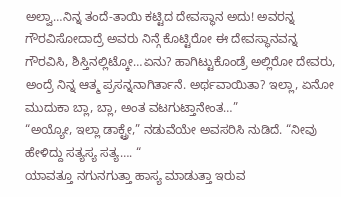ಅಲ್ವಾ…ನಿನ್ನ ತಂದೆ-ತಾಯಿ ಕಟ್ಟಿದ ದೇವಸ್ಥಾನ ಅದು! ಅವರನ್ನ ಗೌರವಿಸೋದಾದ್ರೆ ಅವರು ನಿನ್ಗೆ ಕೊಟ್ಟಿರೋ ಈ ದೇವಸ್ಥಾನವನ್ನ ಗೌರವಿಸಿ, ಶಿಸ್ತಿನಲ್ಲಿಟ್ಕೋ…ಏನು? ಹಾಗಿಟ್ಟುಕೊಂಡ್ರೆ ಅಲ್ಲಿರೋ ದೇವರು, ಅಂದ್ರೆ ನಿನ್ನ ಆತ್ಮ ಪ್ರಸನ್ನನಾಗಿರ್ತಾನೆ. ಅರ್ಥವಾಯಿತಾ? ಇಲ್ಲಾ, ಏನೋ ಮುದುಕಾ ಬ್ಲಾ, ಬ್ಲಾ, ಅಂತ ವಟಗುಟ್ತಾನೇಂತ…”
“ಅಯ್ಯೋ, ಇಲ್ಲಾ ಡಾಕ್ಟ್ರೇ,” ನಡುವೆಯೇ ಅವಸರಿಸಿ ನುಡಿದೆ. “ನೀವು ಹೇಳಿದ್ದು ಸತ್ಯಸ್ಯ ಸತ್ಯ…. “
ಯಾವತ್ತೂ ನಗುನಗುತ್ತಾ ಹಾಸ್ಯ ಮಾಡುತ್ತಾ ಇರುವ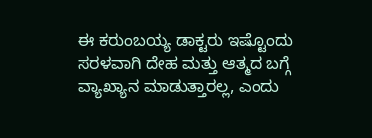ಈ ಕರುಂಬಯ್ಯ ಡಾಕ್ಟರು ಇಷ್ಟೊಂದು ಸರಳವಾಗಿ ದೇಹ ಮತ್ತು ಆತ್ಮದ ಬಗ್ಗೆ ವ್ಯಾಖ್ಯಾನ ಮಾಡುತ್ತಾರಲ್ಲ, ಎಂದು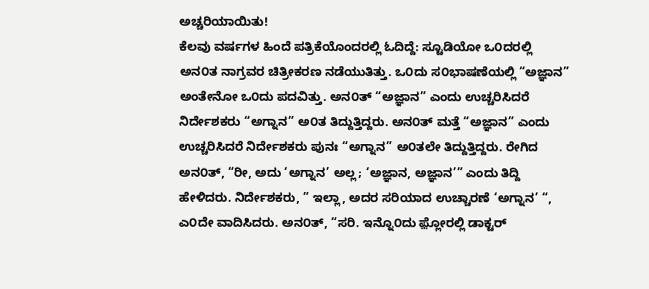ಅಚ್ಚರಿಯಾಯಿತು!
ಕೆಲವು ವರ್ಷಗಳ ಹಿಂದೆ ಪತ್ರಿಕೆಯೊಂದರಲ್ಲಿ ಓದಿದ್ದೆ: ಸ್ಟೂಡಿಯೋ ಒ೦ದರಲ್ಲಿ ಅನ೦ತ ನಾಗ್ರವರ ಚಿತ್ರೀಕರಣ ನಡೆಯುತಿತ್ತು. ಒ೦ದು ಸ೦ಭಾಷಣೆಯಲ್ಲಿ “ಅಜ್ಞಾನ” ಅಂತೇನೋ ಒ೦ದು ಪದವಿತ್ತು. ಅನ೦ತ್ “ಅಜ್ಞಾನ” ಎಂದು ಉಚ್ಚರಿಸಿದರೆ ನಿರ್ದೇಶಕರು “ಅಗ್ನಾನ” ಅ೦ತ ತಿದ್ದುತ್ತಿದ್ದರು. ಅನ೦ತ್ ಮತ್ತೆ “ಅಜ್ಞಾನ” ಎಂದು ಉಚ್ಚರಿಸಿದರೆ ನಿರ್ದೇಶಕರು ಪುನಃ “ಅಗ್ನಾನ” ಅ೦ತಲೇ ತಿದ್ದುತ್ತಿದ್ದರು. ರೇಗಿದ ಅನ೦ತ್, “ರೀ, ಅದು ‘ಅಗ್ನಾನ’ ಅಲ್ಲ; ‘ಅಜ್ಞಾನ, ಅಜ್ಞಾನ’” ಎಂದು ತಿದ್ದಿ ಹೇಳಿದರು. ನಿರ್ದೇಶಕರು, ” ಇಲ್ಲಾ, ಅದರ ಸರಿಯಾದ ಉಚ್ಚಾರಣೆ ‘ಅಗ್ನಾನ’ “, ಎ೦ದೇ ವಾದಿಸಿದರು. ಅನ೦ತ್, “ಸರಿ. ಇನ್ನೊ೦ದು ಫ಼್ಲೋರಲ್ಲಿ ಡಾಕ್ಟರ್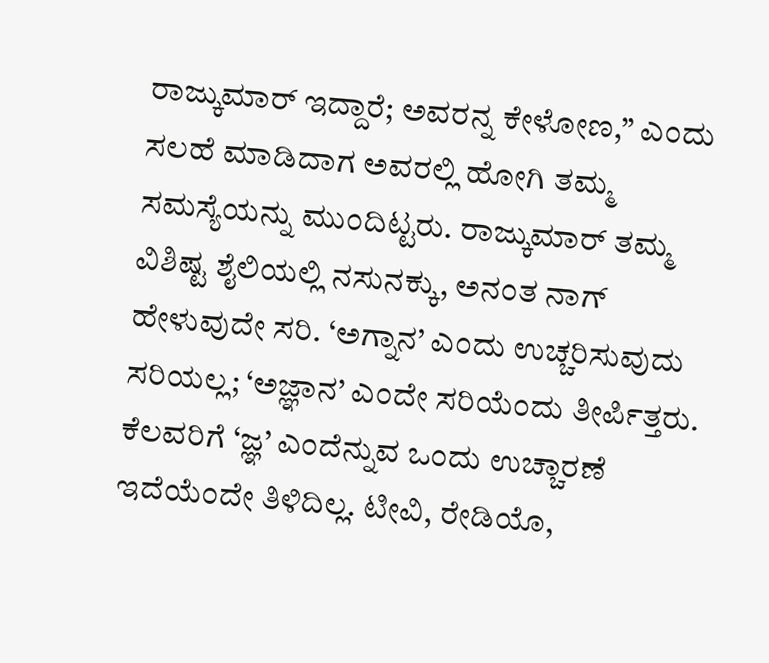ರಾಜ್ಕುಮಾರ್ ಇದ್ದಾರೆ; ಅವರನ್ನ ಕೇಳೋಣ,” ಎಂದು ಸಲಹೆ ಮಾಡಿದಾಗ ಅವರಲ್ಲಿ ಹೋಗಿ ತಮ್ಮ ಸಮಸ್ಯೆಯನ್ನು ಮುಂದಿಟ್ಟರು. ರಾಜ್ಕುಮಾರ್ ತಮ್ಮ ವಿಶಿಷ್ಟ ಶೈಲಿಯಲ್ಲಿ ನಸುನಕ್ಕು, ಅನಂತ ನಾಗ್ ಹೇಳುವುದೇ ಸರಿ. ‘ಅಗ್ನಾನ’ ಎಂದು ಉಚ್ಚರಿಸುವುದು ಸರಿಯಲ್ಲ; ‘ಅಜ್ಞಾನ’ ಎಂದೇ ಸರಿಯೆಂದು ತೀರ್ಪಿತ್ತರು.
ಕೆಲವರಿಗೆ ‘ಜ್ಞ’ ಎಂದೆನ್ನುವ ಒಂದು ಉಚ್ಚಾರಣೆ ಇದೆಯೆಂದೇ ತಿಳಿದಿಲ್ಲ. ಟೀವಿ, ರೇಡಿಯೊ,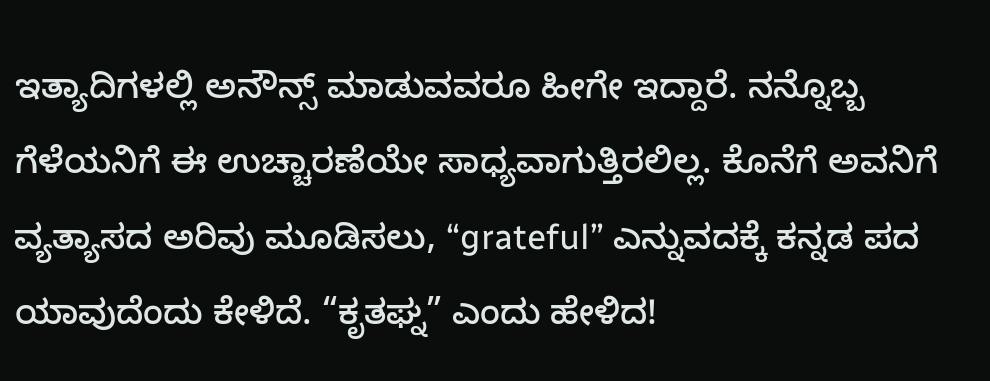ಇತ್ಯಾದಿಗಳಲ್ಲಿ ಅನೌನ್ಸ್ ಮಾಡುವವರೂ ಹೀಗೇ ಇದ್ದಾರೆ. ನನ್ನೊಬ್ಬ ಗೆಳೆಯನಿಗೆ ಈ ಉಚ್ಚಾರಣೆಯೇ ಸಾಧ್ಯವಾಗುತ್ತಿರಲಿಲ್ಲ. ಕೊನೆಗೆ ಅವನಿಗೆ ವ್ಯತ್ಯಾಸದ ಅರಿವು ಮೂಡಿಸಲು, “grateful” ಎನ್ನುವದಕ್ಕೆ ಕನ್ನಡ ಪದ ಯಾವುದೆಂದು ಕೇಳಿದೆ. “ಕೃತಘ್ನ” ಎಂದು ಹೇಳಿದ!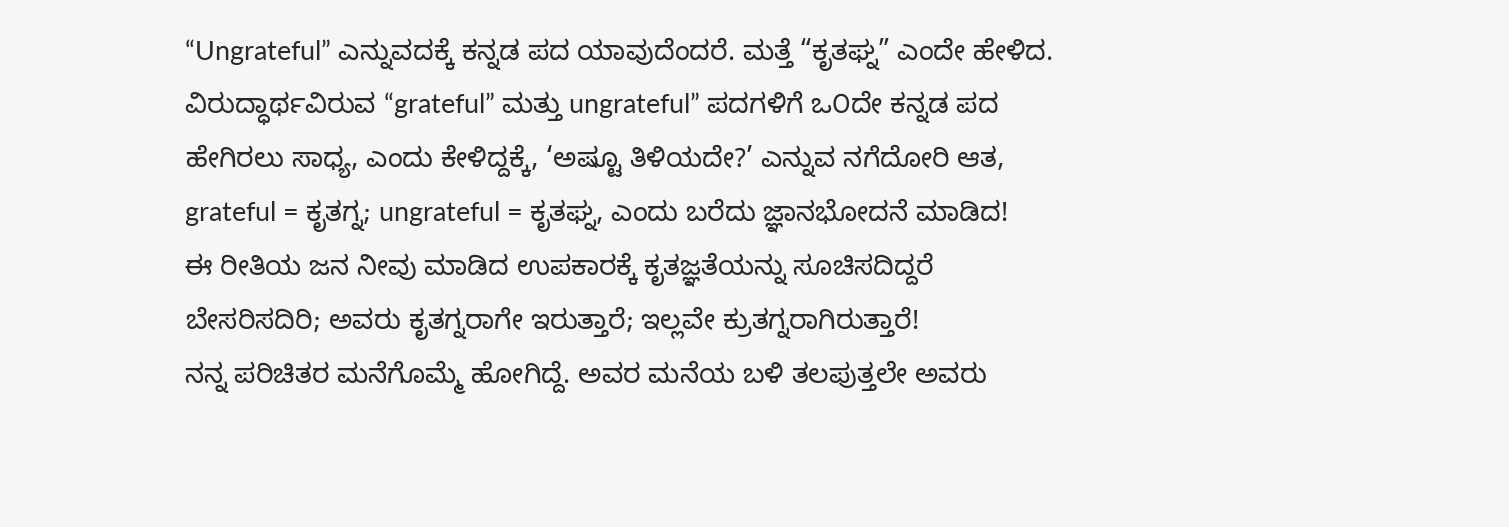“Ungrateful” ಎನ್ನುವದಕ್ಕೆ ಕನ್ನಡ ಪದ ಯಾವುದೆಂದರೆ. ಮತ್ತೆ “ಕೃತಘ್ನ” ಎಂದೇ ಹೇಳಿದ. ವಿರುದ್ಧಾರ್ಥವಿರುವ “grateful” ಮತ್ತು ungrateful” ಪದಗಳಿಗೆ ಒ೦ದೇ ಕನ್ನಡ ಪದ ಹೇಗಿರಲು ಸಾಧ್ಯ, ಎಂದು ಕೇಳಿದ್ದಕ್ಕೆ, ‘ಅಷ್ಟೂ ತಿಳಿಯದೇ?’ ಎನ್ನುವ ನಗೆದೋರಿ ಆತ, grateful = ಕೃತಗ್ನ; ungrateful = ಕೃತಘ್ನ, ಎಂದು ಬರೆದು ಜ್ಞಾನಭೋದನೆ ಮಾಡಿದ!
ಈ ರೀತಿಯ ಜನ ನೀವು ಮಾಡಿದ ಉಪಕಾರಕ್ಕೆ ಕೃತಜ್ಞತೆಯನ್ನು ಸೂಚಿಸದಿದ್ದರೆ ಬೇಸರಿಸದಿರಿ; ಅವರು ಕೃತಗ್ನರಾಗೇ ಇರುತ್ತಾರೆ; ಇಲ್ಲವೇ ಕ್ರುತಗ್ನರಾಗಿರುತ್ತಾರೆ!
ನನ್ನ ಪರಿಚಿತರ ಮನೆಗೊಮ್ಮೆ ಹೋಗಿದ್ದೆ. ಅವರ ಮನೆಯ ಬಳಿ ತಲಪುತ್ತಲೇ ಅವರು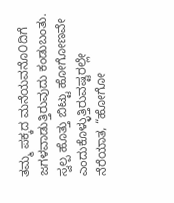ತಮ್ಮ ಪಕ್ಕದ ಮನೆಯವನೊ೦ದಿಗೆ ಜಗಳವಾಡುತ್ತಿರುವುದು ಕಂಡುಬಂತು. ಸ್ವಲ್ಪ ಹೊತ್ತು ಬಿಟ್ಟು ಹೋಗೋಣವೇ ಎಂದುಕೊಳ್ಳುತ್ತಿರುವಷ್ಟರಲ್ಲೇ ನೆರೆಯಾತ, “ಹೋಗೋ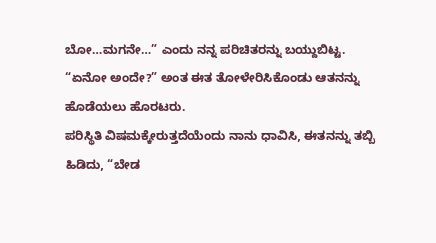ಬೋ…ಮಗನೇ…” ಎಂದು ನನ್ನ ಪರಿಚಿತರನ್ನು ಬಯ್ದುಬಿಟ್ಟ.
“ಏನೋ ಅಂದೇ?” ಅಂತ ಈತ ತೋಳೇರಿಸಿಕೊಂಡು ಆತನನ್ನು ಹೊಡೆಯಲು ಹೊರಟರು.
ಪರಿಸ್ಥಿತಿ ವಿಷಮಕ್ಕೇರುತ್ತದೆಯೆಂದು ನಾನು ಧಾವಿಸಿ, ಈತನನ್ನು ತಬ್ಬಿ ಹಿಡಿದು, “ಬೇಡ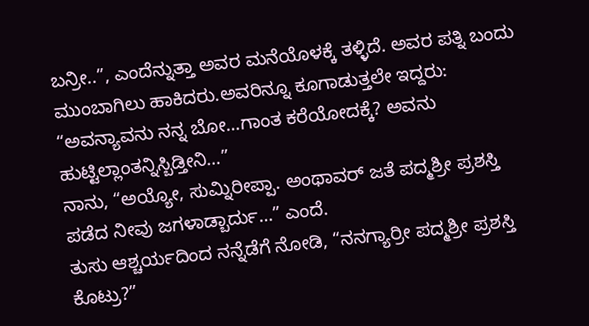ಬನ್ರೀ..”, ಎಂದೆನ್ನುತ್ತಾ ಅವರ ಮನೆಯೊಳಕ್ಕೆ ತಳ್ಳಿದೆ. ಅವರ ಪತ್ನಿ ಬಂದು ಮುಂಬಾಗಿಲು ಹಾಕಿದರು.ಅವರಿನ್ನೂ ಕೂಗಾಡುತ್ತಲೇ ಇದ್ದರು:
“ಅವನ್ಯಾವನು ನನ್ನ ಬೋ…ಗಾಂತ ಕರೆಯೋದಕ್ಕೆ? ಅವನು ಹುಟ್ಟಿಲ್ಲಾಂತನ್ನಿಸ್ಬಿಡ್ತೀನಿ…”
ನಾನು, “ಅಯ್ಯೋ, ಸುಮ್ನಿರೀಪ್ಪಾ. ಅಂಥಾವರ್ ಜತೆ ಪದ್ಮಶ್ರೀ ಪ್ರಶಸ್ತಿ ಪಡೆದ ನೀವು ಜಗಳಾಡ್ಬಾರ್ದು…” ಎಂದೆ.
ತುಸು ಆಶ್ಚರ್ಯದಿಂದ ನನ್ನೆಡೆಗೆ ನೋಡಿ, “ನನಗ್ಯಾರ್ರೀ ಪದ್ಮಶ್ರೀ ಪ್ರಶಸ್ತಿ ಕೊಟ್ರು?”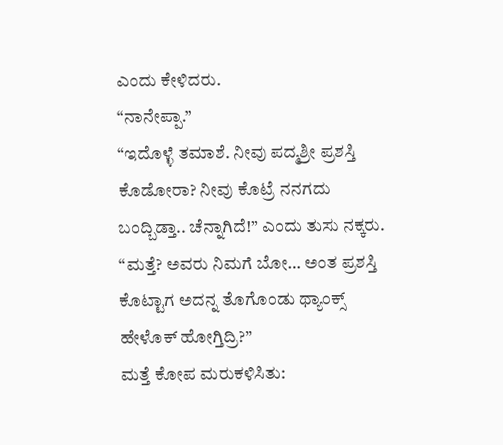ಎಂದು ಕೇಳಿದರು.
“ನಾನೇಪ್ಪಾ.”
“ಇದೊಳ್ಳೆ ತಮಾಶೆ. ನೀವು ಪದ್ಮಶ್ರೀ ಪ್ರಶಸ್ತಿ ಕೊಡೋರಾ? ನೀವು ಕೊಟ್ರೆ ನನಗದು ಬಂದ್ಬಿಡ್ತಾ.. ಚೆನ್ನಾಗಿದೆ!” ಎಂದು ತುಸು ನಕ್ಕರು.
“ಮತ್ತೆ? ಅವರು ನಿಮಗೆ ಬೋ… ಅಂತ ಪ್ರಶಸ್ತಿ ಕೊಟ್ಟಾಗ ಅದನ್ನ ತೊಗೊಂಡು ಥ್ಯಾಂಕ್ಸ್ ಹೇಳೊಕ್ ಹೋಗ್ತಿದ್ರಿ?”
ಮತ್ತೆ ಕೋಪ ಮರುಕಳಿಸಿತು: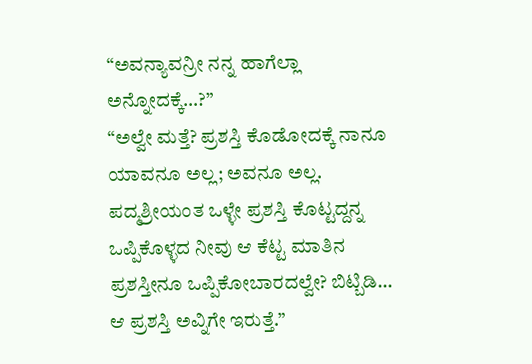“ಅವನ್ಯಾವನ್ರೀ ನನ್ನ ಹಾಗೆಲ್ಲಾ ಅನ್ನೋದಕ್ಕೆ…?”
“ಅಲ್ವೇ ಮತ್ತೆ? ಪ್ರಶಸ್ತಿ ಕೊಡೋದಕ್ಕೆ ನಾನೂ ಯಾವನೂ ಅಲ್ಲ; ಅವನೂ ಅಲ್ಲ. ಪದ್ಮಶ್ರೀಯಂತ ಒಳ್ಳೇ ಪ್ರಶಸ್ತಿ ಕೊಟ್ಟದ್ದನ್ನ ಒಪ್ಪಿಕೊಳ್ಳದ ನೀವು ಆ ಕೆಟ್ಟ ಮಾತಿನ ಪ್ರಶಸ್ತೀನೂ ಒಪ್ಪಿಕೋಬಾರದಲ್ವೇ? ಬಿಟ್ಬಿಡಿ… ಆ ಪ್ರಶಸ್ತಿ ಅವ್ನಿಗೇ ಇರುತ್ತೆ.”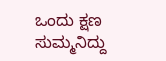ಒಂದು ಕ್ಷಣ ಸುಮ್ಮನಿದ್ದು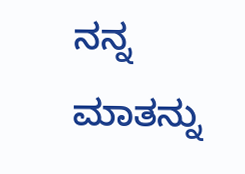ನನ್ನ ಮಾತನ್ನು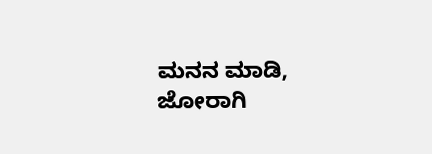ಮನನ ಮಾಡಿ, ಜೋರಾಗಿ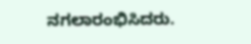ನಗಲಾರಂಭಿಸಿದರು.